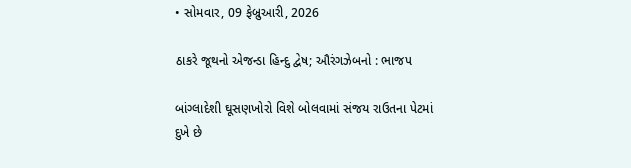• સોમવાર, 09 ફેબ્રુઆરી, 2026

ઠાકરે જૂથનો એજન્ડા હિન્દુ દ્વેષ; ઔરંગઝેબનો : ભાજપ

બાંગ્લાદેશી ઘૂસણખોરો વિશે બોલવામાં સંજય રાઉતના પેટમાં દુખે છે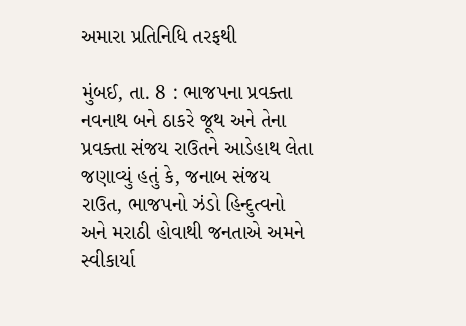અમારા પ્રતિનિધિ તરફથી

મુંબઈ, તા. 8 : ભાજપના પ્રવક્તા નવનાથ બને ઠાકરે જૂથ અને તેના પ્રવક્તા સંજય રાઉતને આડેહાથ લેતા જણાવ્યું હતું કે, જનાબ સંજય રાઉત, ભાજપનો ઝંડો હિન્દુત્વનો અને મરાઠી હોવાથી જનતાએ અમને સ્વીકાર્યા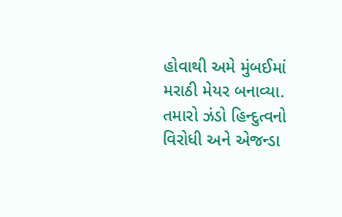હોવાથી અમે મુંબઈમાં મરાઠી મેયર બનાવ્યા. તમારો ઝંડો હિન્દુત્વનો વિરોધી અને એજન્ડા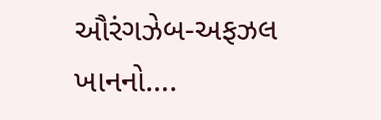ઔરંગઝેબ-અફઝલ ખાનનો….